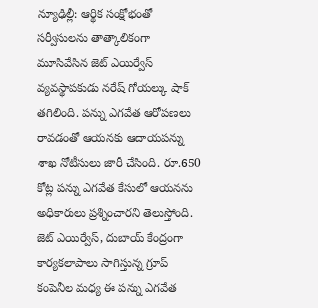న్యూఢిల్లీ: ఆర్థిక సంక్షోభంతో సర్వీసులను తాత్కాలికంగా మూసివేసిన జెట్ ఎయిర్వేస్ వ్యవస్థాపకుడు నరేష్ గోయల్కు షాక్ తగిలింది. పన్ను ఎగవేత ఆరోపణలు రావడంతో ఆయనకు ఆదాయపన్ను శాఖ నోటీసులు జారీ చేసింది. రూ.650 కోట్ల పన్ను ఎగవేత కేసులో ఆయనను అధికారులు ప్రశ్నించారని తెలుస్తోంది.
జెట్ ఎయిర్వేస్, దుబాయ్ కేంద్రంగా కార్యకలాపాలు సాగిస్తున్న గ్రూప్ కంపెనీల మధ్య ఈ పన్ను ఎగవేత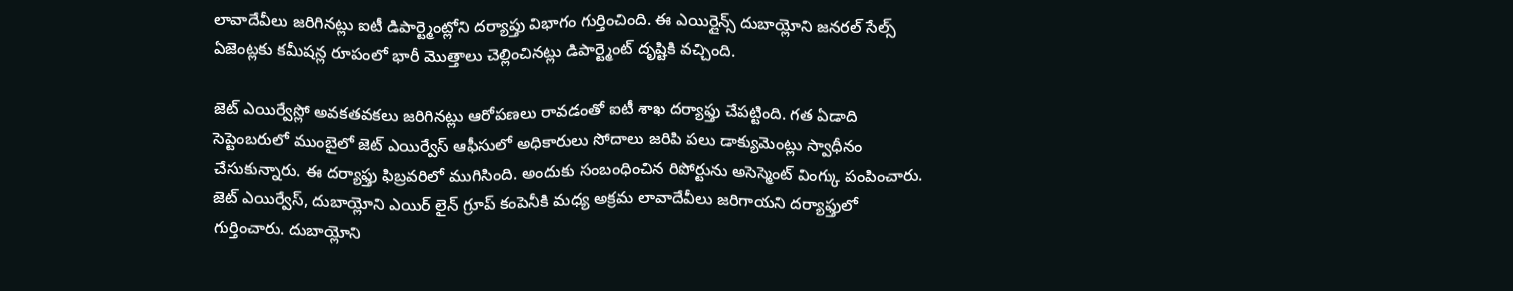లావాదేవీలు జరిగినట్లు ఐటీ డిపార్ట్మెంట్లోని దర్యాప్తు విభాగం గుర్తించింది. ఈ ఎయిర్లైన్స్ దుబాయ్లోని జనరల్ సేల్స్ ఏజెంట్లకు కమీషన్ల రూపంలో భారీ మొత్తాలు చెల్లించినట్లు డిపార్ట్మెంట్ దృష్టికి వచ్చింది.

జెట్ ఎయిర్వేస్లో అవకతవకలు జరిగినట్లు ఆరోపణలు రావడంతో ఐటీ శాఖ దర్యాఫ్తు చేపట్టింది. గత ఏడాది సెప్టెంబరులో ముంబైలో జెట్ ఎయిర్వేస్ ఆఫీసులో అధికారులు సోదాలు జరిపి పలు డాక్యుమెంట్లు స్వాధీనం చేసుకున్నారు. ఈ దర్యాఫ్తు ఫిబ్రవరిలో ముగిసింది. అందుకు సంబంధించిన రిపోర్టును అసెస్మెంట్ వింగ్కు పంపించారు. జెట్ ఎయిర్వేస్, దుబాయ్లోని ఎయిర్ లైన్ గ్రూప్ కంపెనీకి మధ్య అక్రమ లావాదేవీలు జరిగాయని దర్యాఫ్తులో గుర్తించారు. దుబాయ్లోని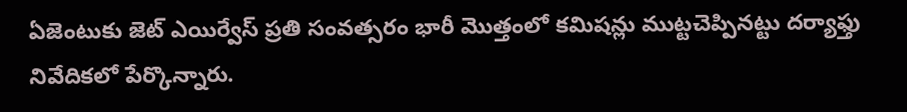ఏజెంటుకు జెట్ ఎయిర్వేస్ ప్రతి సంవత్సరం భారీ మొత్తంలో కమిషన్లు ముట్టచెప్పినట్టు దర్యాఫ్తు నివేదికలో పేర్కొన్నారు.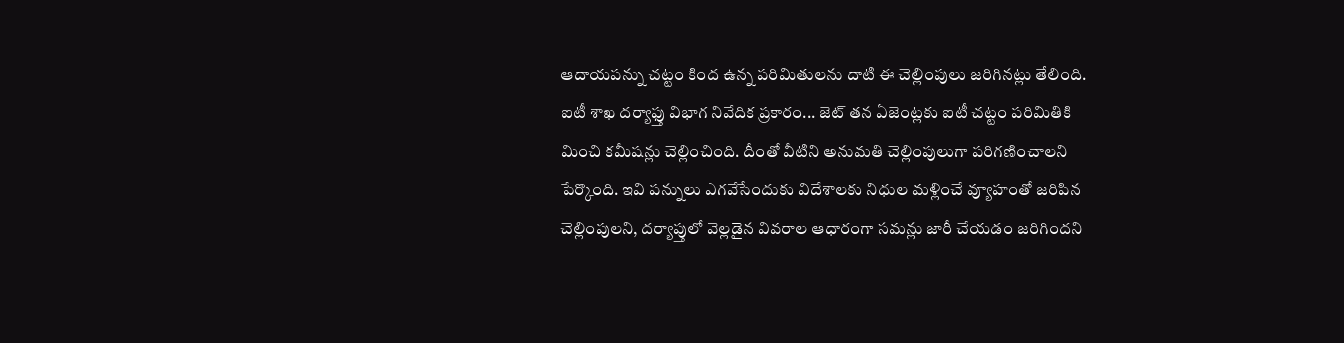ఆదాయపన్ను చట్టం కింద ఉన్న పరిమితులను దాటి ఈ చెల్లింపులు జరిగినట్లు తేలింది.
ఐటీ శాఖ దర్యాఫ్తు విభాగ నివేదిక ప్రకారం... జెట్ తన ఏజెంట్లకు ఐటీ చట్టం పరిమితికి మించి కమీషన్లు చెల్లించింది. దీంతో వీటిని అనుమతి చెల్లింపులుగా పరిగణించాలని పేర్కొంది. ఇవి పన్నులు ఎగవేసేందుకు విదేశాలకు నిధుల మళ్లించే వ్యూహంతో జరిపిన చెల్లింపులని, దర్యాప్తులో వెల్లడైన వివరాల ఆధారంగా సమన్లు జారీ చేయడం జరిగిందని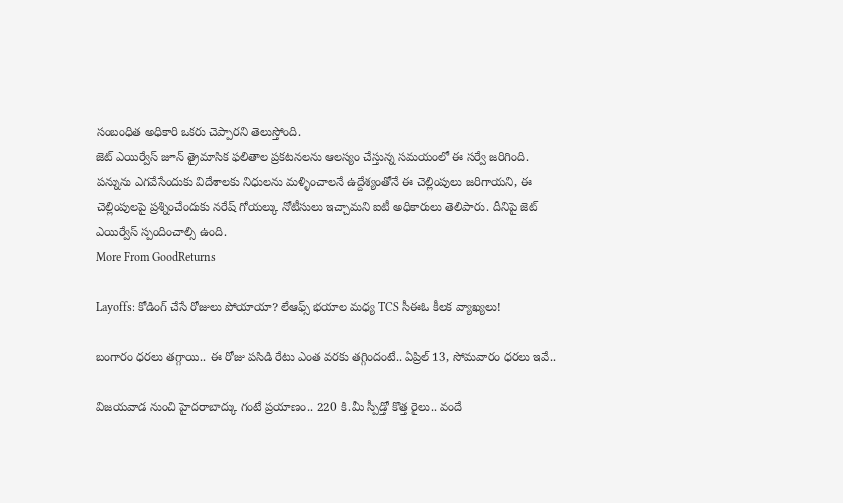సంబంధిత అధికారి ఒకరు చెప్పారని తెలుస్తోంది.
జెట్ ఎయిర్వేస్ జూన్ త్రైమాసిక ఫలితాల ప్రకటనలను ఆలస్యం చేస్తున్న సమయంలో ఈ సర్వే జరిగింది. పన్నును ఎగవేసేందుకు విదేశాలకు నిధులను మళ్ళించాలనే ఉద్దేశ్యంతోనే ఈ చెల్లింపులు జరిగాయని, ఈ చెల్లింపులపై ప్రశ్నించేందుకు నరేష్ గోయల్కు నోటీసులు ఇచ్చామని ఐటీ అధికారులు తెలిపారు. దీనిపై జెట్ ఎయిర్వేస్ స్పందించాల్సి ఉంది.
More From GoodReturns

Layoffs: కోడింగ్ చేసే రోజులు పోయాయా? లేఆఫ్స్ భయాల మధ్య TCS సీఈఓ కీలక వ్యాఖ్యలు!

బంగారం ధరలు తగ్గాయి.. ఈ రోజు పసిడి రేటు ఎంత వరకు తగ్గిందంటే.. ఏప్రిల్ 13, సోమవారం ధరలు ఇవే..

విజయవాడ నుంచి హైదరాబాద్కు గంటే ప్రయాణం.. 220 కి.మీ స్పీడ్తో కొత్త రైలు.. వందే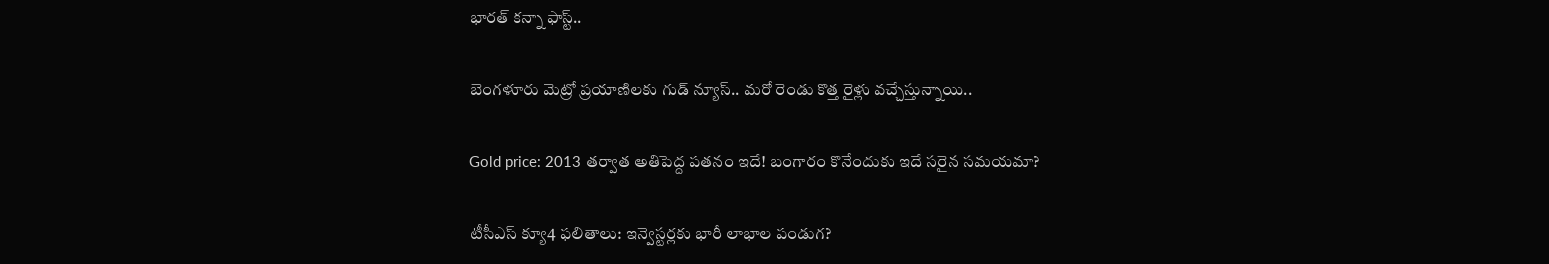భారత్ కన్నా ఫాస్ట్..

బెంగళూరు మెట్రో ప్రయాణిలకు గుడ్ న్యూస్.. మరో రెండు కొత్త రైళ్లు వచ్చేస్తున్నాయి..

Gold price: 2013 తర్వాత అతిపెద్ద పతనం ఇదే! బంగారం కొనేందుకు ఇదే సరైన సమయమా?

టీసీఎస్ క్యూ4 ఫలితాలు: ఇన్వెస్టర్లకు భారీ లాభాల పండుగ?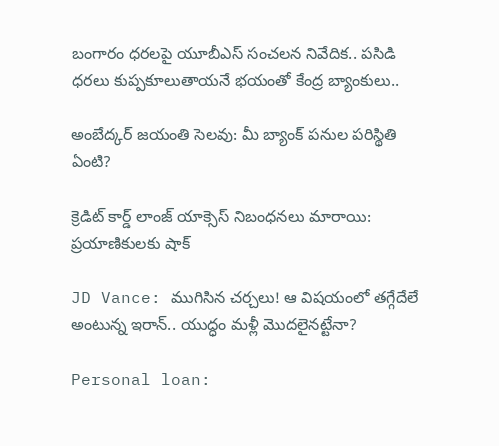బంగారం ధరలపై యూబీఎస్ సంచలన నివేదిక.. పసిడి ధరలు కుప్పకూలుతాయనే భయంతో కేంద్ర బ్యాంకులు..

అంబేద్కర్ జయంతి సెలవు: మీ బ్యాంక్ పనుల పరిస్థితి ఏంటి?

క్రెడిట్ కార్డ్ లాంజ్ యాక్సెస్ నిబంధనలు మారాయి: ప్రయాణికులకు షాక్

JD Vance: ముగిసిన చర్చలు! ఆ విషయంలో తగ్గేదేలే అంటున్న ఇరాన్.. యుద్ధం మళ్లీ మొదలైనట్టేనా?

Personal loan: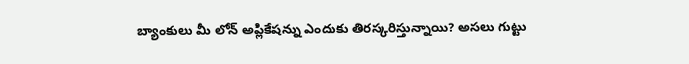బ్యాంకులు మీ లోన్ అప్లికేషన్ను ఎందుకు తిరస్కరిస్తున్నాయి? అసలు గుట్టు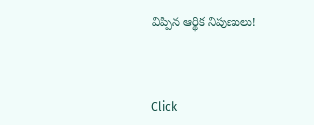విప్పిన ఆర్థిక నిపుణులు!



Click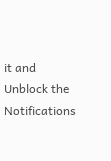it and Unblock the Notifications